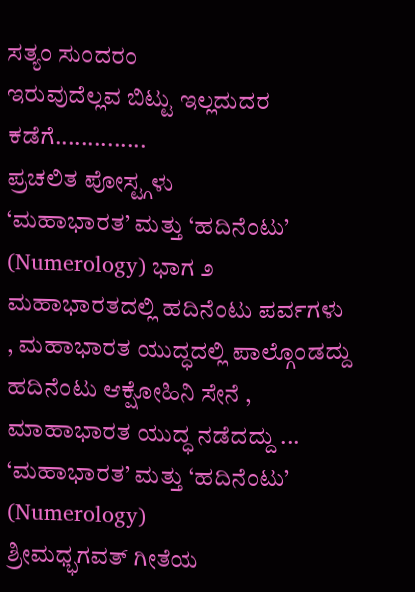ಸತ್ಯಂ ಸುಂದರಂ
ಇರುವುದೆಲ್ಲವ ಬಿಟ್ಟು ಇಲ್ಲದುದರ ಕಡೆಗೆ..............
ಪ್ರಚಲಿತ ಪೋಸ್ಟ್ಗಳು
‘ಮಹಾಭಾರತ’ ಮತ್ತು ‘ಹದಿನೆಂಟು’ (Numerology) ಭಾಗ ೨
ಮಹಾಭಾರತದಲ್ಲಿ ಹದಿನೆಂಟು ಪರ್ವಗಳು , ಮಹಾಭಾರತ ಯುದ್ಧದಲ್ಲಿ ಪಾಲ್ಗೊಂಡದ್ದು ಹದಿನೆಂಟು ಆಕ್ಷೋಹಿನಿ ಸೇನೆ , ಮಾಹಾಭಾರತ ಯುದ್ಧ ನಡೆದದ್ದು ...
‘ಮಹಾಭಾರತ’ ಮತ್ತು ‘ಹದಿನೆಂಟು’ (Numerology)
ಶ್ರೀಮಧ್ಭಗವತ್ ಗೀತೆಯ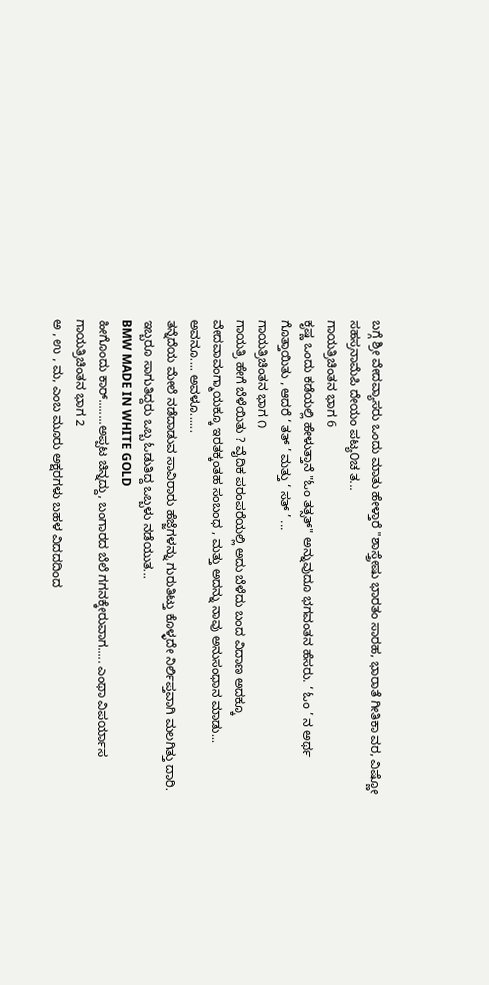ಬಗ್ಗೆ ಶ್ರೀ ವೇದವ್ಯಾಸರು ಒಂದು ಮಾತು ಹೇಳ್ತಾರೆ "ಶಾಸ್ತ್ರೇಷು ಭಾರತಂ ಸಾರಹ, ಭಾರಾತೆ ಗೀತಿಕಾ ವರ, ವಿಷ್ಣೋ ಸಹಸ್ರನಾಮೆಪಿ ದೇಯಂ ಪಟ್ಯ೦ಚ ತ...
ಗಾಯತ್ರಿಚಿಂತನ ಭಾಗ 6
ಕೃಷ್ಣ ಒಂದು ಕಡೆಯಲ್ಲಿ ಹೇಳುತ್ತಾನೆ "ಓಂ ತತ್ಸತ್" ಅನ್ನುವುದೂ ಭಗವಂತನ ಹೆಸರು. ‘ ಓಂ ’ ನ ಅರ್ಥ ಗೊತ್ತಾಯಿತು , ಆದರೆ ‘ ತತ್ ’ ಮತ್ತು ‘ ಸತ್ ’ ...
ಗಾಯತ್ರಿಚಿಂತನ ಭಾಗ ೧
ಗಾಯತ್ರಿ ಹೇಗೆ ಬೆಳೆಯಿತು ? ವೈದಿಕ ಪರಂಪರೆಯಲ್ಲಿ ಅದು ಬೆಳೆದು ಬಂದ ವಿದಾಣ ಅದಕ್ಕೂ ವೇದವಾವಂಗ್ಮಾಯಕ್ಕೂ ಇರತಕ್ಕಂತಹ ಸಂಬಂಧ , ಮತ್ತು ಅದನ್ನು ನಾವು ಅನುಸಂಧಾನ ಮಾಡು...
ಅವನೂ.... ಅವಳೂ......
ತನ್ನೆದೆಯ ಮೇಲೆ ನಡೆದಾಡುವ ಸಾವಿರಾರು ಹೆಜ್ಜೆಗಳನ್ನು ಗುರುತಿಟ್ತು ಕೊಳ್ಳದೇ ನಿರ್ಲಿಪ್ತವಾಗಿ ಮಲಗಿತ್ತು ದಾರಿ. ಇಬ್ಬರೂ ಸಾಗುತಿದ್ದರು ಒಬ್ಬ ಓಡುತಿದ್ದ ಒಬ್ಬಳು ನಡೆಯುತ...
BMW MADE IN WHITE GOLD
ಹೀಗೊಂದು ಕಾರ್........ಅಪ್ಪಟ ಚಿನ್ನದ್ದು, ಬಂಗಾರದ ಬೆಲೆ ಗಗನಕ್ಕೇರುವಾಗ..... ಎಂಥಾ ವಿಪರ್ಯಾಸ
ಗಾಯತ್ರಿಚಿಂತನ ಭಾಗ 2
ಅ , ಉ , ಮ, ಎಂಬ ಮೂರು ಅಕ್ಷರಗಳು ಬಹಳ ವಿದದದಿಂದ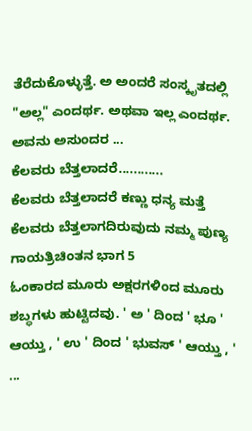ತೆರೆದುಕೊಳ್ಳುತ್ತೆ. ಅ ಅಂದರೆ ಸಂಸ್ಕೃತದಲ್ಲಿ "ಅಲ್ಲ" ಎಂದರ್ಥ. ಅಥವಾ ಇಲ್ಲ ಎಂದರ್ಥ. ಅವನು ಅಸುಂದರ ...
ಕೆಲವರು ಬೆತ್ತಲಾದರೆ............
ಕೆಲವರು ಬೆತ್ತಲಾದರೆ ಕಣ್ಣು ಧನ್ಯ ಮತ್ತೆ ಕೆಲವರು ಬೆತ್ತಲಾಗದಿರುವುದು ನಮ್ಮ ಪುಣ್ಯ
ಗಾಯತ್ರಿಚಿಂತನ ಭಾಗ 5
ಓಂಕಾರದ ಮೂರು ಅಕ್ಷರಗಳಿಂದ ಮೂರು ಶಬ್ಧಗಳು ಹುಟ್ಟಿದವು. ' ಅ ' ದಿಂದ ' ಭೂ ' ಆಯ್ತು , ' ಉ ' ದಿಂದ ' ಭುವಸ್ ' ಆಯ್ತು , ' ...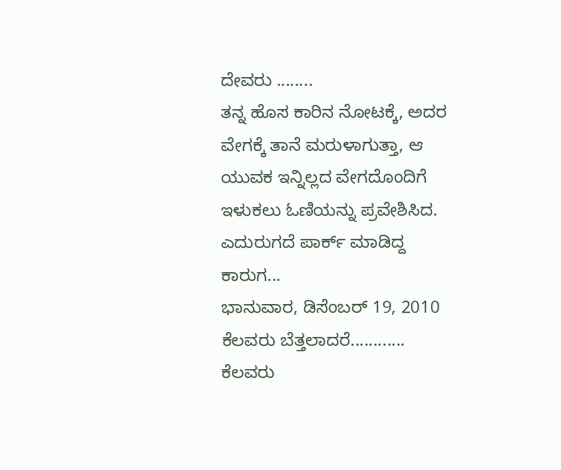ದೇವರು ........
ತನ್ನ ಹೊಸ ಕಾರಿನ ನೋಟಕ್ಕೆ, ಅದರ ವೇಗಕ್ಕೆ ತಾನೆ ಮರುಳಾಗುತ್ತಾ, ಆ ಯುವಕ ಇನ್ನಿಲ್ಲದ ವೇಗದೊಂದಿಗೆ ಇಳುಕಲು ಓಣಿಯನ್ನು ಪ್ರವೇಶಿಸಿದ. ಎದುರುಗದೆ ಪಾರ್ಕ್ ಮಾಡಿದ್ದ ಕಾರುಗ...
ಭಾನುವಾರ, ಡಿಸೆಂಬರ್ 19, 2010
ಕೆಲವರು ಬೆತ್ತಲಾದರೆ............
ಕೆಲವರು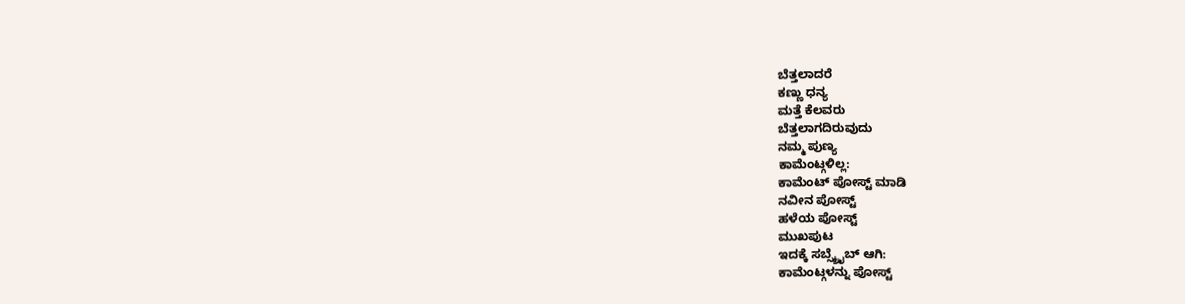ಬೆತ್ತಲಾದರೆ
ಕಣ್ಣು ಧನ್ಯ
ಮತ್ತೆ ಕೆಲವರು
ಬೆತ್ತಲಾಗದಿರುವುದು
ನಮ್ಮ ಪುಣ್ಯ
ಕಾಮೆಂಟ್ಗಳಿಲ್ಲ:
ಕಾಮೆಂಟ್ ಪೋಸ್ಟ್ ಮಾಡಿ
ನವೀನ ಪೋಸ್ಟ್
ಹಳೆಯ ಪೋಸ್ಟ್
ಮುಖಪುಟ
ಇದಕ್ಕೆ ಸಬ್ಸ್ಕ್ರೈಬ್ ಆಗಿ:
ಕಾಮೆಂಟ್ಗಳನ್ನು ಪೋಸ್ಟ್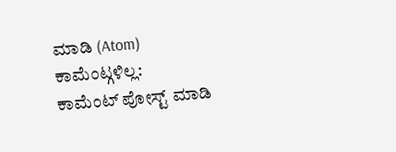ಮಾಡಿ (Atom)
ಕಾಮೆಂಟ್ಗಳಿಲ್ಲ:
ಕಾಮೆಂಟ್ ಪೋಸ್ಟ್ ಮಾಡಿ